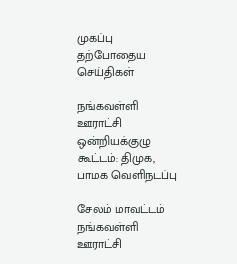முகப்பு
தற்போதைய செய்திகள்

நங்கவள்ளி ஊராட்சி ஒன்றியக்குழு கூட்டம்: திமுக, பாமக வெளிநடப்பு

சேலம் மாவட்டம் நங்கவள்ளி ஊராட்சி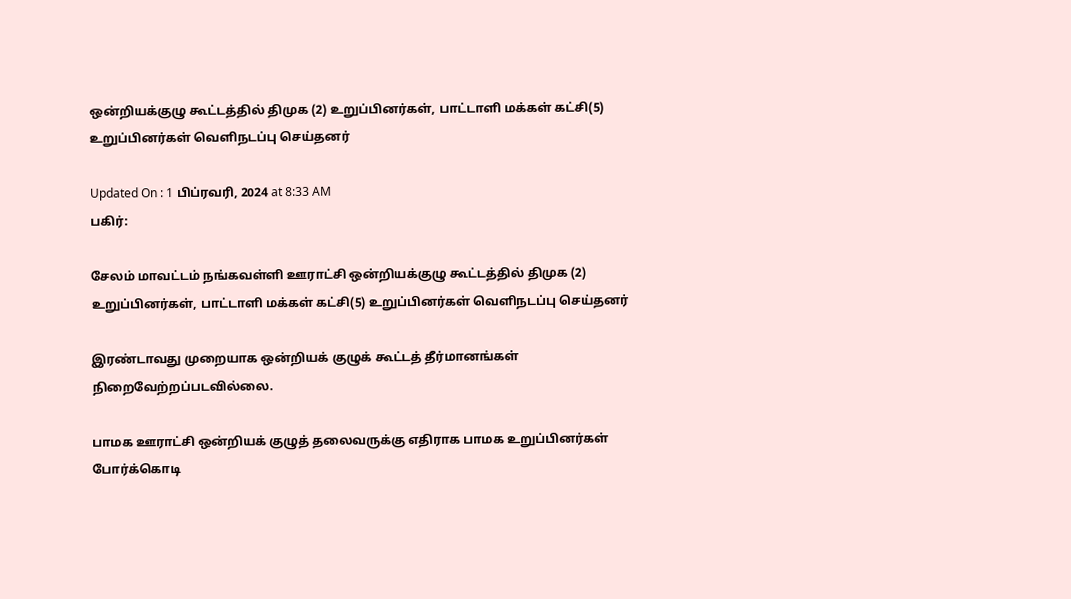ஒன்றியக்குழு கூட்டத்தில் திமுக (2) உறுப்பினர்கள், பாட்டாளி மக்கள் கட்சி(5) உறுப்பினர்கள் வெளிநடப்பு செய்தனர்

Updated On : 1 பிப்ரவரி, 2024 at 8:33 AM
பகிர்:

சேலம் மாவட்டம் நங்கவள்ளி ஊராட்சி ஒன்றியக்குழு கூட்டத்தில் திமுக (2) உறுப்பினர்கள், பாட்டாளி மக்கள் கட்சி(5) உறுப்பினர்கள் வெளிநடப்பு செய்தனர்

இரண்டாவது முறையாக ஒன்றியக் குழுக் கூட்டத் தீர்மானங்கள் நிறைவேற்றப்படவில்லை.

பாமக ஊராட்சி ஒன்றியக் குழுத் தலைவருக்கு எதிராக பாமக உறுப்பினர்கள் போர்க்கொடி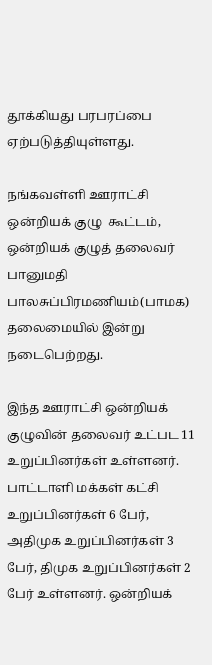தூக்கியது பரபரப்பை ஏற்படுத்தியுள்ளது.

நங்கவள்ளி ஊராட்சி ஒன்றியக் குழு  கூட்டம், ஒன்றியக் குழுத் தலைவர் பானுமதி பாலசுப்பிரமணியம்(பாமக) தலைமையில் இன்று நடைபெற்றது.

இந்த ஊராட்சி ஒன்றியக் குழுவின் தலைவர் உட்பட 11 உறுப்பினர்கள் உள்ளனர். பாட்டாளி மக்கள் கட்சி உறுப்பினர்கள் 6 பேர், அதிமுக உறுப்பினர்கள் 3 பேர், திமுக உறுப்பினர்கள் 2 பேர் உள்ளனர். ஒன்றியக்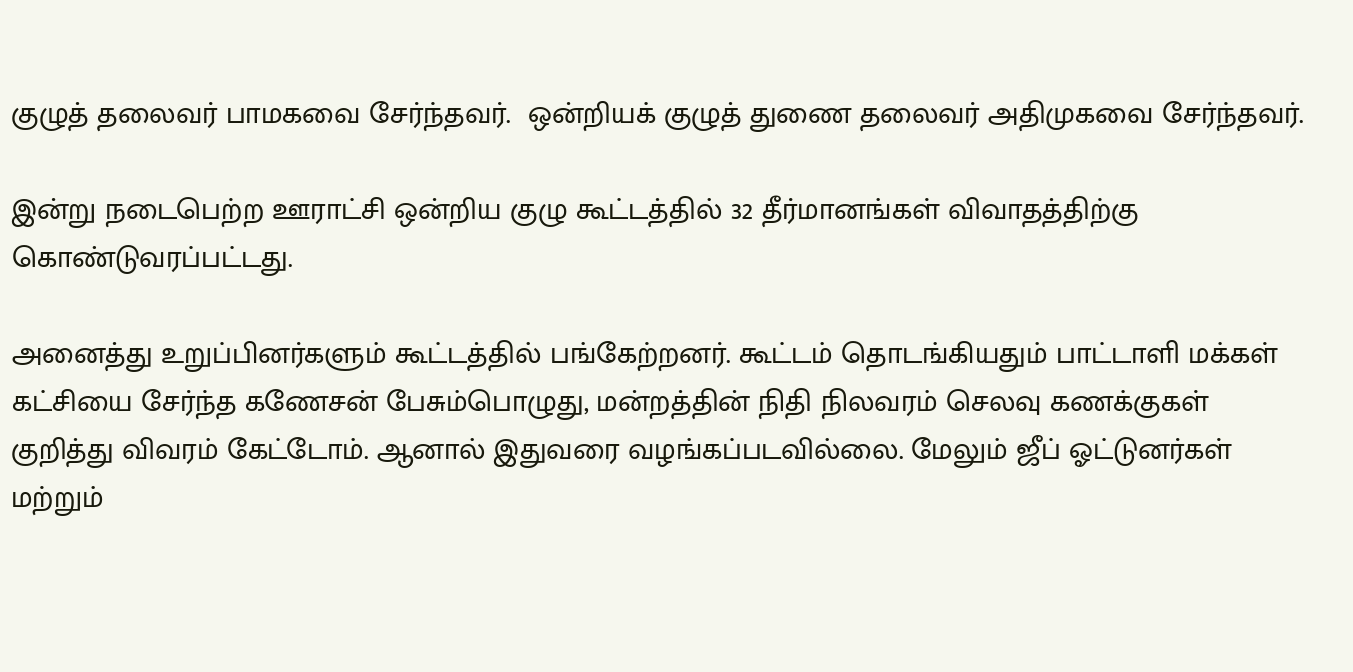குழுத் தலைவர் பாமகவை சேர்ந்தவர்.  ஒன்றியக் குழுத் துணை தலைவர் அதிமுகவை சேர்ந்தவர்.

இன்று நடைபெற்ற ஊராட்சி ஒன்றிய குழு கூட்டத்தில் 32 தீர்மானங்கள் விவாதத்திற்கு கொண்டுவரப்பட்டது.

அனைத்து உறுப்பினர்களும் கூட்டத்தில் பங்கேற்றனர். கூட்டம் தொடங்கியதும் பாட்டாளி மக்கள் கட்சியை சேர்ந்த கணேசன் பேசும்பொழுது, மன்றத்தின் நிதி நிலவரம் செலவு கணக்குகள் குறித்து விவரம் கேட்டோம். ஆனால் இதுவரை வழங்கப்படவில்லை. மேலும் ஜீப் ஓட்டுனர்கள் மற்றும்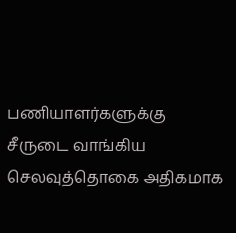பணியாளர்களுக்கு சீருடை வாங்கிய செலவுத்தொகை அதிகமாக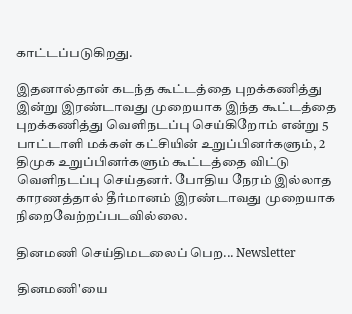காட்டப்படுகிறது.

இதனால்தான் கடந்த கூட்டத்தை புறக்கணித்து இன்று இரண்டாவது முறையாக இந்த கூட்டத்தை புறக்கணித்து வெளிநடப்பு செய்கிறோம் என்று 5 பாட்டாளி மக்கள் கட்சியின் உறுப்பினர்களும், 2 திமுக உறுப்பினர்களும் கூட்டத்தை விட்டு வெளிநடப்பு செய்தனர். போதிய நேரம் இல்லாத காரணத்தால் தீர்மானம் இரண்டாவது முறையாக நிறைவேற்றப்படவில்லை.

தினமணி செய்திமடலைப் பெற... Newsletter

தினமணி'யை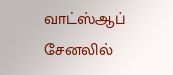வாட்ஸ்ஆப் சேனலில்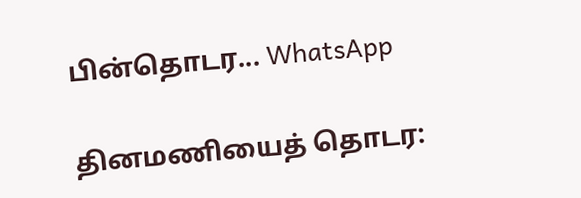பின்தொடர... WhatsApp

தினமணியைத் தொடர: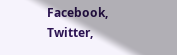Facebook, Twitter,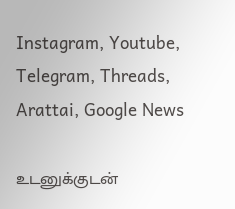Instagram, Youtube, Telegram, Threads, Arattai, Google News

உடனுக்குடன்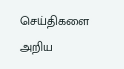செய்திகளை அறிய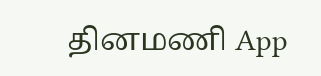தினமணி App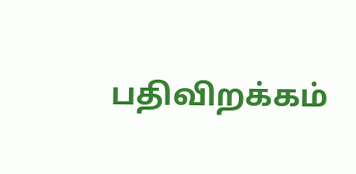பதிவிறக்கம்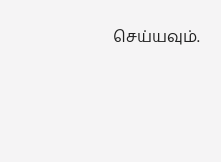செய்யவும்.